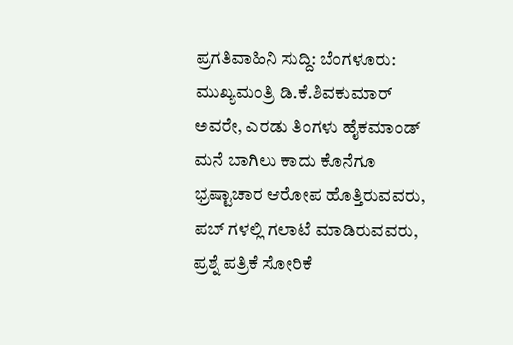ಪ್ರಗತಿವಾಹಿನಿ ಸುದ್ದಿ: ಬೆಂಗಳೂರು: ಮುಖ್ಯಮಂತ್ರಿ ಡಿ.ಕೆ.ಶಿವಕುಮಾರ್ ಅವರೇ, ಎರಡು ತಿಂಗಳು ಹೈಕಮಾಂಡ್ ಮನೆ ಬಾಗಿಲು ಕಾದು ಕೊನೆಗೂ ಭ್ರಷ್ಟಾಚಾರ ಆರೋಪ ಹೊತ್ತಿರುವವರು, ಪಬ್ ಗಳಲ್ಲಿ ಗಲಾಟೆ ಮಾಡಿರುವವರು, ಪ್ರಶ್ನೆ ಪತ್ರಿಕೆ ಸೋರಿಕೆ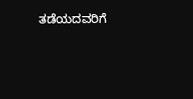ತಡೆಯದವರಿಗೆ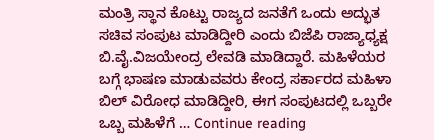ಮಂತ್ರಿ ಸ್ಥಾನ ಕೊಟ್ಟು ರಾಜ್ಯದ ಜನತೆಗೆ ಒಂದು ಅದ್ಭುತ ಸಚಿವ ಸಂಪುಟ ಮಾಡಿದ್ದೀರಿ ಎಂದು ಬಿಜೆಪಿ ರಾಜ್ಯಾಧ್ಯಕ್ಷ ಬಿ.ವೈ.ವಿಜಯೇಂದ್ರ ಲೇವಡಿ ಮಾಡಿದ್ದಾರೆ. ಮಹಿಳೆಯರ ಬಗ್ಗೆ ಭಾಷಣ ಮಾಡುವವರು ಕೇಂದ್ರ ಸರ್ಕಾರದ ಮಹಿಳಾ ಬಿಲ್ ವಿರೋಧ ಮಾಡಿದ್ದೀರಿ, ಈಗ ಸಂಪುಟದಲ್ಲಿ ಒಬ್ಬರೇ ಒಬ್ಬ ಮಹಿಳೆಗೆ … Continue reading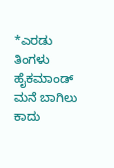*ಎರಡು ತಿಂಗಳು ಹೈಕಮಾಂಡ್ ಮನೆ ಬಾಗಿಲು ಕಾದು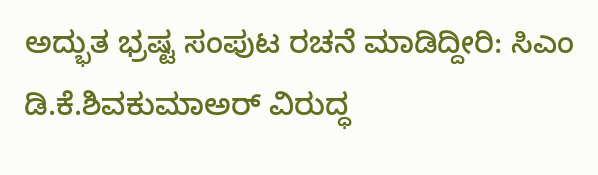ಅದ್ಭುತ ಭ್ರಷ್ಟ ಸಂಪುಟ ರಚನೆ ಮಾಡಿದ್ದೀರಿ: ಸಿಎಂ ಡಿ.ಕೆ.ಶಿವಕುಮಾಅರ್ ವಿರುದ್ಧ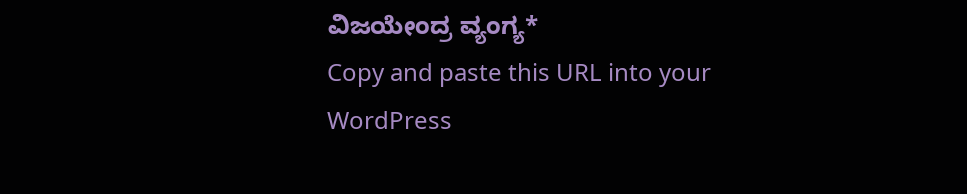ವಿಜಯೇಂದ್ರ ವ್ಯಂಗ್ಯ*
Copy and paste this URL into your WordPress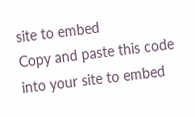site to embed
Copy and paste this code into your site to embed